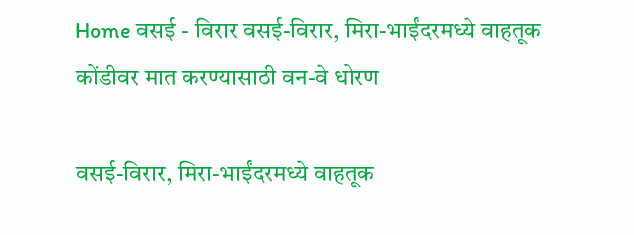Home वसई - विरार वसई-विरार, मिरा-भाईंदरमध्ये वाहतूक कोंडीवर मात करण्यासाठी वन-वे धोरण

वसई-विरार, मिरा-भाईंदरमध्ये वाहतूक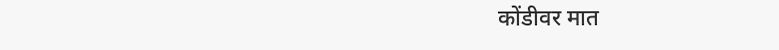कोंडीवर मात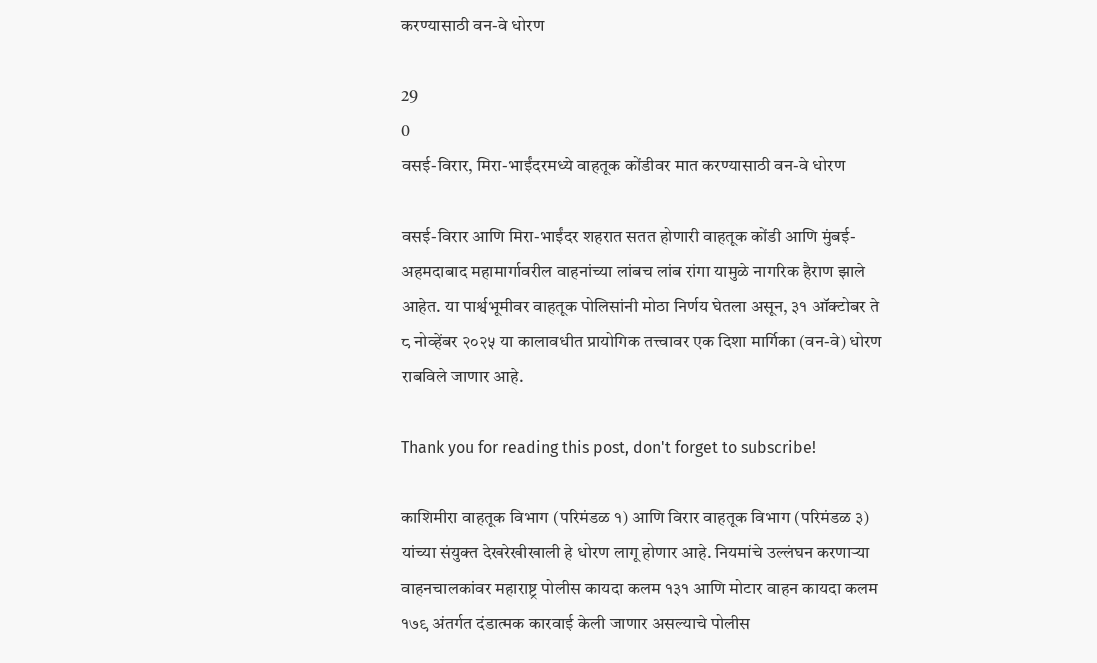करण्यासाठी वन-वे धोरण

29
0
वसई-विरार, मिरा-भाईंदरमध्ये वाहतूक कोंडीवर मात करण्यासाठी वन-वे धोरण

वसई-विरार आणि मिरा-भाईंदर शहरात सतत होणारी वाहतूक कोंडी आणि मुंबई-अहमदाबाद महामार्गावरील वाहनांच्या लांबच लांब रांगा यामुळे नागरिक हैराण झाले आहेत. या पार्श्वभूमीवर वाहतूक पोलिसांनी मोठा निर्णय घेतला असून, ३१ ऑक्टोबर ते ८ नोव्हेंबर २०२५ या कालावधीत प्रायोगिक तत्त्वावर एक दिशा मार्गिका (वन-वे) धोरण राबविले जाणार आहे.

Thank you for reading this post, don't forget to subscribe!

काशिमीरा वाहतूक विभाग (परिमंडळ १) आणि विरार वाहतूक विभाग (परिमंडळ ३) यांच्या संयुक्त देखरेखीखाली हे धोरण लागू होणार आहे. नियमांचे उल्लंघन करणाऱ्या वाहनचालकांवर महाराष्ट्र पोलीस कायदा कलम १३१ आणि मोटार वाहन कायदा कलम १७९ अंतर्गत दंडात्मक कारवाई केली जाणार असल्याचे पोलीस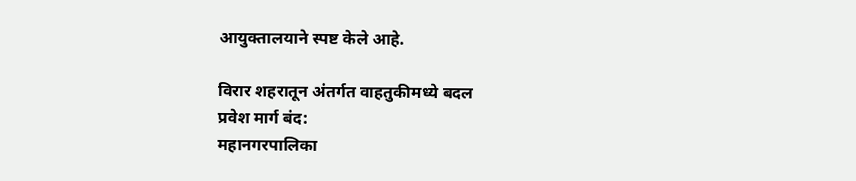आयुक्तालयाने स्पष्ट केले आहे.

विरार शहरातून अंतर्गत वाहतुकीमध्ये बदल
प्रवेश मार्ग बंद:
महानगरपालिका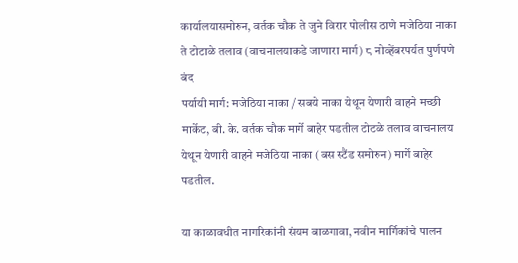कार्यालयासमोरुन, वर्तक चौक ते जुने विरार पोलीस ठाणे मजेठिया नाका ते टोटाळे तलाव (वाचनालयाकडे जाणारा मार्ग) ८ नोव्हेंबरपर्यत पुर्णपणे बंद
पर्यायी मार्ग: मजेठिया नाका / सबये नाका येथून येणारी वाहने मच्छी मार्केट, बी. के. वर्तक चौक मार्गे बाहेर पडतील टोटळे तलाव वाचनालय येथून येणारी वाहने मजेठिया नाका (बस स्टैंड समोरुन) मार्गे बाहेर पडतील.

या काळावधीत नागरिकांनी संयम बाळगावा, नवीन मार्गिकांचे पालन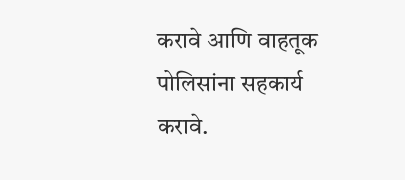करावे आणि वाहतूक पोलिसांना सहकार्य करावे.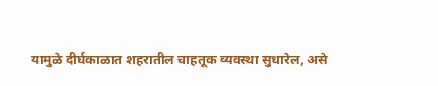यामुळे दीर्घकाळात शहरातील चाहतूक व्यवस्था सुधारेल, असे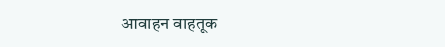आवाहन वाहतूक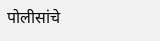पोलीसांचे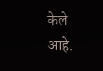केले आहे.